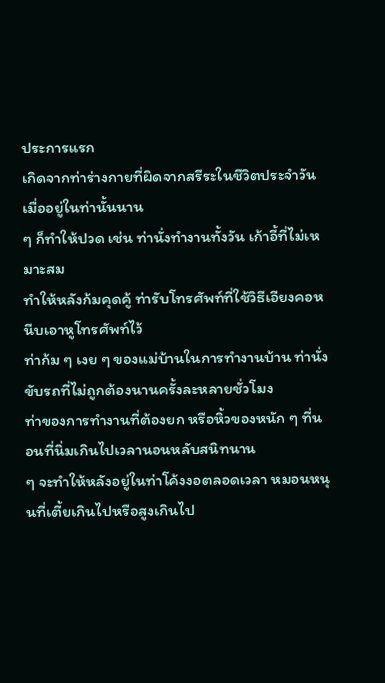ประการแรก
เกิดจากท่าร่างกายที่ผิดจากสรีระในชีวิตประจำวัน เมื่ออยู่ในท่านั้นนาน
ๆ ก็ทำให้ปวด เช่น ท่านั่งทำงานทั้งวัน เก้าอี้ที่ไม่เหมาะสม
ทำให้หลังก้มคุดคู้ ท่ารับโทรศัพท์ที่ใช้วิธีเอียงคอหนีบเอาหูโทรศัพท์ไว้
ท่าก้ม ๆ เงย ๆ ของแม่บ้านในการทำงานบ้าน ท่านั่งขับรถที่ไม่ถูกต้องนานครั้งละหลายชั่วโมง
ท่าของการทำงานที่ต้องยก หรือหิ้วของหนัก ๆ ที่นอนที่นิ่มเกินไปเวลานอนหลับสนิทนาน
ๆ จะทำให้หลังอยู่ในท่าโค้งงอตลอดเวลา หมอนหนุนที่เตี้ยเกินไปหรือสูงเกินไป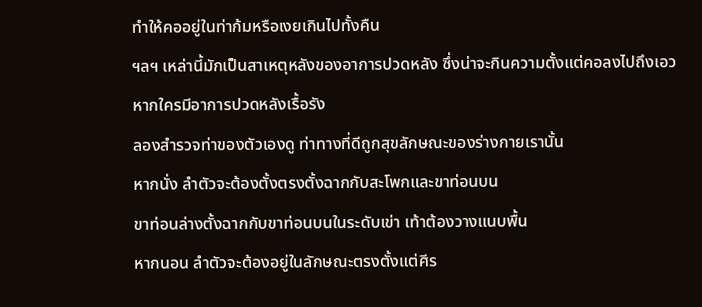ทำให้คออยู่ในท่าก้มหรือเงยเกินไปทั้งคืน
ฯลฯ เหล่านี้มักเป็นสาเหตุหลังของอาการปวดหลัง ซึ่งน่าจะกินความตั้งแต่คอลงไปถึงเอว
หากใครมีอาการปวดหลังเรื้อรัง
ลองสำรวจท่าของตัวเองดู ท่าทางที่ดีถูกสุขลักษณะของร่างกายเรานั้น
หากนั่ง ลำตัวจะต้องตั้งตรงตั้งฉากกับสะโพกและขาท่อนบน
ขาท่อนล่างตั้งฉากกับขาท่อนบนในระดับเข่า เท้าต้องวางแนบพื้น
หากนอน ลำตัวจะต้องอยู่ในลักษณะตรงตั้งแต่ศีร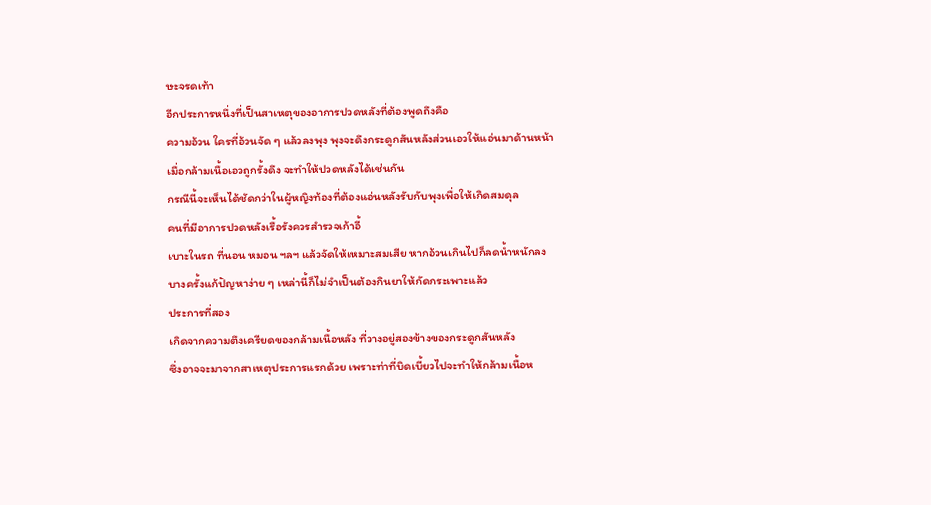ษะจรดเท้า
อีกประการหนึ่งที่เป็นสาเหตุของอาการปวดหลังที่ต้องพูดถึงคือ
ความอ้วน ใครที่อ้วนจัด ๆ แล้วลงพุง พุงจะดึงกระดูกสันหลังส่วนเอวให้แอ่นมาด้านหน้า
เมื่อกล้ามเนื้อเอวถูกรั้งดึง จะทำให้ปวดหลังได้เช่นกัน
กรณีนี้จะเห็นได้ชัดกว่าในผู้หญิงท้องที่ต้องแอ่นหลังรับกับพุงเพื่อให้เกิดสมดุล
คนที่มีอาการปวดหลังเรื้อรังควรสำรวจเก้าอี้
เบาะในรถ ที่นอน หมอน ฯลฯ แล้วจัดให้เหมาะสมเสีย หากอ้วนเกินไปก็ลดน้ำหนักลง
บางครั้งแก้ปัญหาง่าย ๆ เหล่านี้ก็ไม่จำเป็นต้องกินยาให้กัดกระเพาะแล้ว
ประการที่สอง
เกิดจากความตึงเครียดของกล้ามเนื้อหลัง ที่วางอยู่สองข้างของกระดูกสันหลัง
ซึ่งอาจจะมาจากสาเหตุประการแรกด้วย เพราะท่าที่บิดเบี้ยวไปจะทำให้กล้ามเนื้อห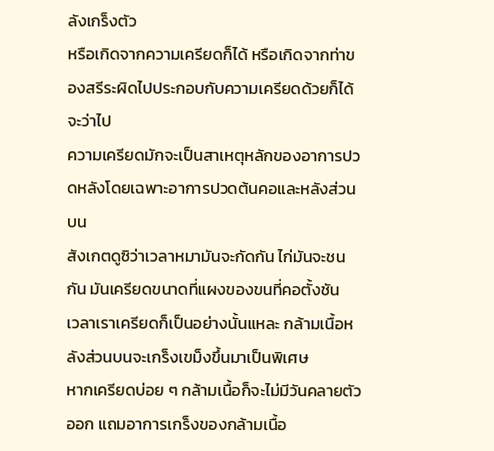ลังเกร็งตัว
หรือเกิดจากความเครียดก็ได้ หรือเกิดจากท่าของสรีระผิดไปประกอบกับความเครียดด้วยก็ได้
จะว่าไป
ความเครียดมักจะเป็นสาเหตุหลักของอาการปวดหลังโดยเฉพาะอาการปวดต้นคอและหลังส่วนบน
สังเกตดูซิว่าเวลาหมามันจะกัดกัน ไก่มันจะชนกัน มันเครียดขนาดที่แผงของขนที่คอตั้งชัน
เวลาเราเครียดก็เป็นอย่างนั้นแหละ กล้ามเนื้อหลังส่วนบนจะเกร็งเขม็งขึ้นมาเป็นพิเศษ
หากเครียดบ่อย ๆ กล้ามเนื้อก็จะไม่มีวันคลายตัวออก แถมอาการเกร็งของกล้ามเนื้อ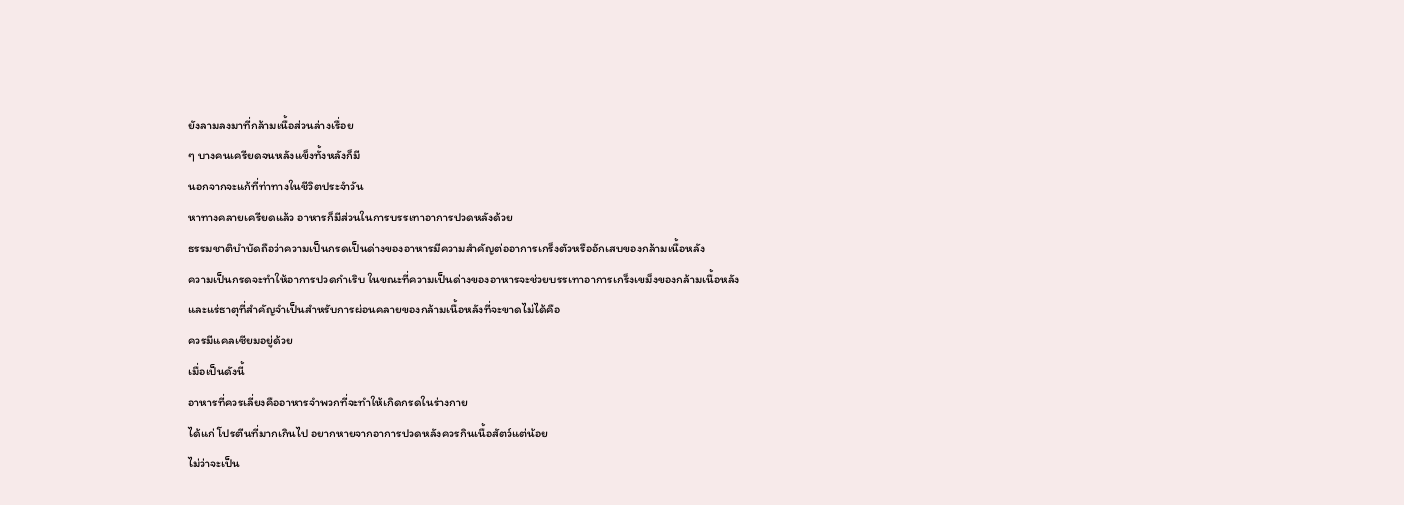ยังลามลงมาที่กล้ามเนื้อส่วนล่างเรื่อย
ๆ บางคนเครียดจนหลังแข็งทั้งหลังก็มี
นอกจากจะแก้ที่ท่าทางในชีวิตประจำวัน
หาทางคลายเครียดแล้ว อาหารก็มีส่วนในการบรรเทาอาการปวดหลังด้วย
ธรรมชาติบำบัดถือว่าความเป็นกรดเป็นด่างของอาหารมีความสำคัญต่ออาการเกร็งตัวหรืออักเสบของกล้ามเนื้อหลัง
ความเป็นกรดจะทำให้อาการปวดกำเริบ ในขณะที่ความเป็นด่างของอาหารจะช่วยบรรเทาอาการเกร็งเขม็งของกล้ามเนื้อหลัง
และแร่ธาตุที่สำคัญจำเป็นสำหรับการผ่อนคลายของกล้ามเนื้อหลังที่จะขาดไม่ได้คือ
ควรมีแคลเซียมอยู่ด้วย
เมื่อเป็นดังนี้
อาหารที่ควรเลี่ยงคืออาหารจำพวกที่จะทำให้เกิดกรดในร่างกาย
ได้แก่ โปรตีนที่มากเกินไป อยากหายจากอาการปวดหลังควรกินเนื้อสัตว์แต่น้อย
ไม่ว่าจะเป็น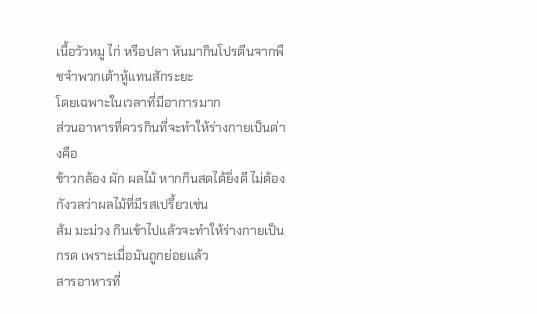เนื้อวัวหมู ไก่ หรือปลา หันมากินโปรตีนจากพืชจำพวกเต้าหู้แทนสักระยะ
โดยเฉพาะในเวลาที่มีอาการมาก
ส่วนอาหารที่ควรกินที่จะทำให้ร่างกายเป็นด่างคือ
ข้าวกล้อง ผัก ผลไม้ หากกินสดได้ยิ่งดี ไม่ต้องกังวลว่าผลไม้ที่มีรสเปรี้ยวเช่น
ส้ม มะม่วง กินเข้าไปแล้วจะทำให้ร่างกายเป็นกรด เพราะเมื่อมันถูกย่อยแล้ว
สารอาหารที่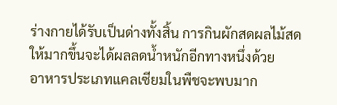ร่างกายได้รับเป็นด่างทั้งสิ้น การกินผักสดผลไม้สดให้มากขึ้นจะได้ผลลดน้ำหนักอีกทางหนึ่งด้วย
อาหารประเภทแคลเซียมในพืชจะพบมาก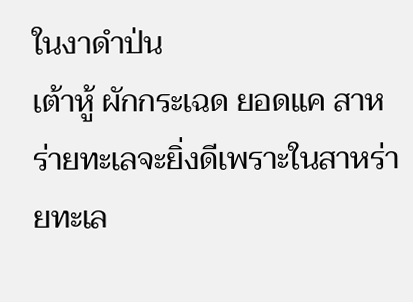ในงาดำป่น
เต้าหู้ ผักกระเฉด ยอดแค สาหร่ายทะเลจะยิ่งดีเพราะในสาหร่ายทะเล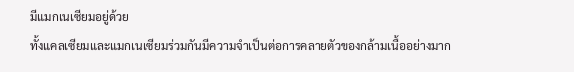มีแมกเนเซียมอยู่ด้วย
ทั้งแคลเซียมและแมกเนเซียมร่วมกันมีความจำเป็นต่อการคลายตัวของกล้ามเนื้ออย่างมาก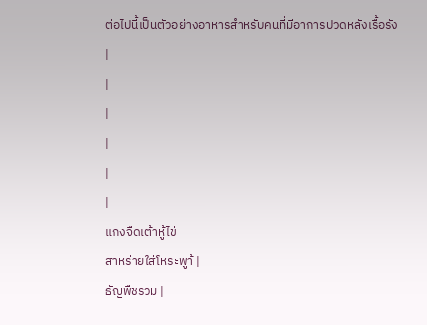ต่อไปนี้เป็นตัวอย่างอาหารสำหรับคนที่มีอาการปวดหลังเรื้อรัง
|
|
|
|
|
|
แกงจืดเต้าหู้ไข่
สาหร่ายใส่โหระพาู้ |
ธัญพืชรวม |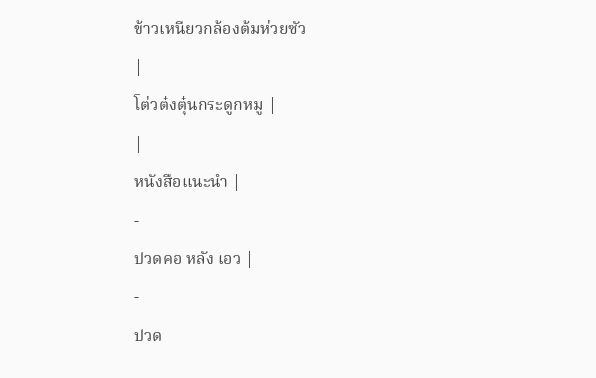ข้าวเหนียวกล้องต้มห่วยซัว
|
โต่วต๋งตุ๋นกระดูกหมู |
|
หนังสือแนะนำ |
-
ปวดคอ หลัง เอว |
-
ปวด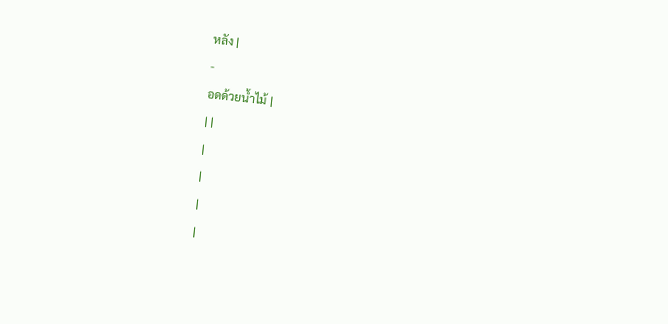หลัง |
-
อดด้วยน้ำไม้ |
| |
|
|
|
|